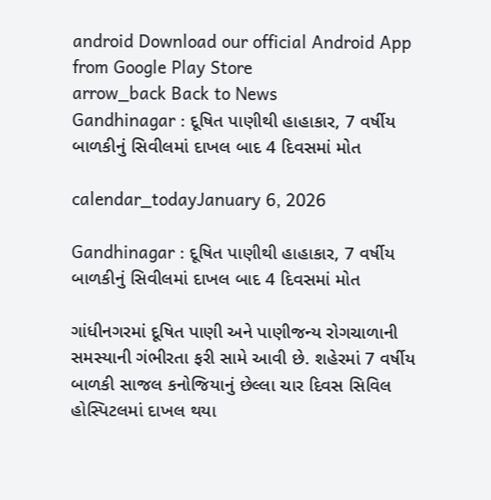android Download our official Android App from Google Play Store
arrow_back Back to News
Gandhinagar : દૂષિત પાણીથી હાહાકાર, 7 વર્ષીય બાળકીનું સિવીલમાં દાખલ બાદ 4 દિવસમાં મોત

calendar_todayJanuary 6, 2026

Gandhinagar : દૂષિત પાણીથી હાહાકાર, 7 વર્ષીય બાળકીનું સિવીલમાં દાખલ બાદ 4 દિવસમાં મોત

ગાંધીનગરમાં દૂષિત પાણી અને પાણીજન્ય રોગચાળાની સમસ્યાની ગંભીરતા ફરી સામે આવી છે. શહેરમાં 7 વર્ષીય બાળકી સાજલ કનોજિયાનું છેલ્લા ચાર દિવસ સિવિલ હોસ્પિટલમાં દાખલ થયા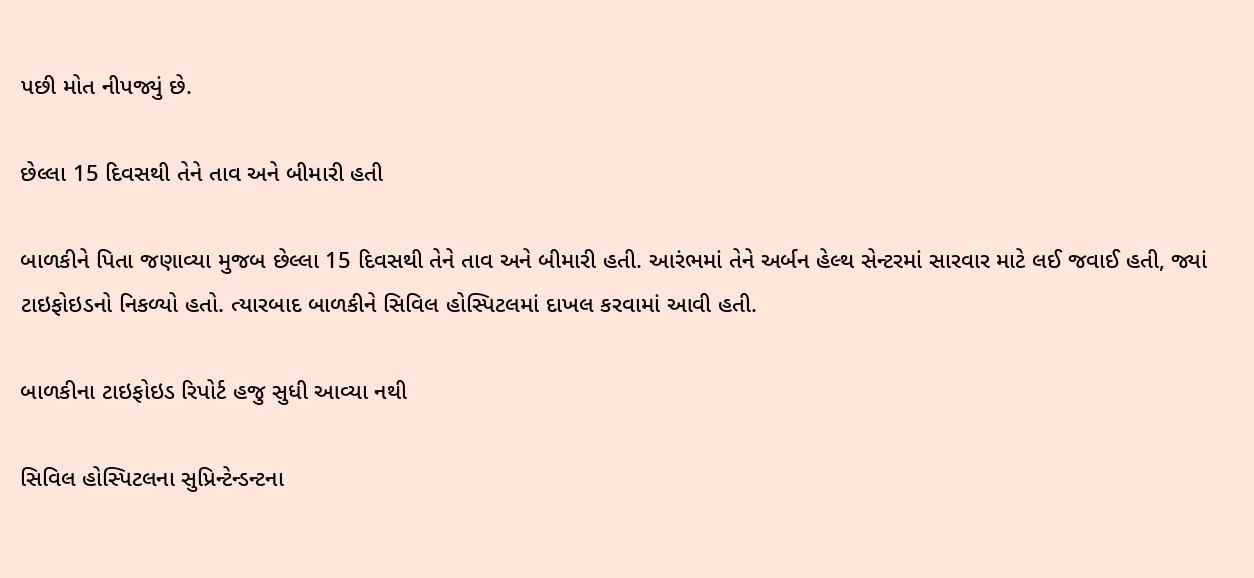પછી મોત નીપજ્યું છે.

છેલ્લા 15 દિવસથી તેને તાવ અને બીમારી હતી

બાળકીને પિતા જણાવ્યા મુજબ છેલ્લા 15 દિવસથી તેને તાવ અને બીમારી હતી. આરંભમાં તેને અર્બન હેલ્થ સેન્ટરમાં સારવાર માટે લઈ જવાઈ હતી, જ્યાં ટાઇફોઇડનો નિકળ્યો હતો. ત્યારબાદ બાળકીને સિવિલ હોસ્પિટલમાં દાખલ કરવામાં આવી હતી.

બાળકીના ટાઇફોઇડ રિપોર્ટ હજુ સુધી આવ્યા નથી

સિવિલ હોસ્પિટલના સુપ્રિન્ટેન્ડન્ટના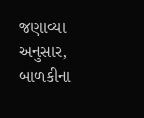જણાવ્યા અનુસાર, બાળકીના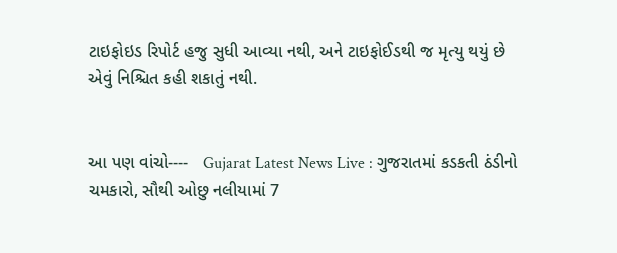ટાઇફોઇડ રિપોર્ટ હજુ સુધી આવ્યા નથી, અને ટાઇફોઈડથી જ મૃત્યુ થયું છે એવું નિશ્ચિત કહી શકાતું નથી.


આ પણ વાંચો----   Gujarat Latest News Live : ગુજરાતમાં કડકતી ઠંડીનો ચમકારો, સૌથી ઓછુ નલીયામાં 7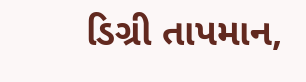ડિગ્રી તાપમાન,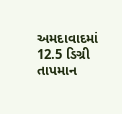અમદાવાદમાં 12.5 ડિગ્રી તાપમાન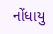નોંધાયુ